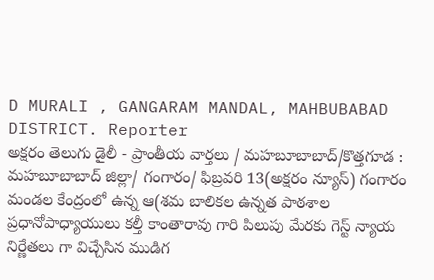D MURALI , GANGARAM MANDAL, MAHBUBABAD DISTRICT. Reporter
అక్షరం తెలుగు డైలీ - ప్రాంతీయ వార్తలు / మహబూబాబాద్/కొత్తగూడ : మహబూబాబాద్ జిల్లా/ గంగారం/ ఫిబ్రవరి 13(అక్షరం న్యూస్) గంగారం మండల కేంద్రంలో ఉన్న ఆ(శమ బాలికల ఉన్నత పాఠశాల ప్రధానోపాధ్యాయులు కల్తీ కాంతారావు గారి పిలుపు మేరకు గెస్ట్ న్యాయ నిర్ణేతలు గా విచ్చేసిన ముడిగ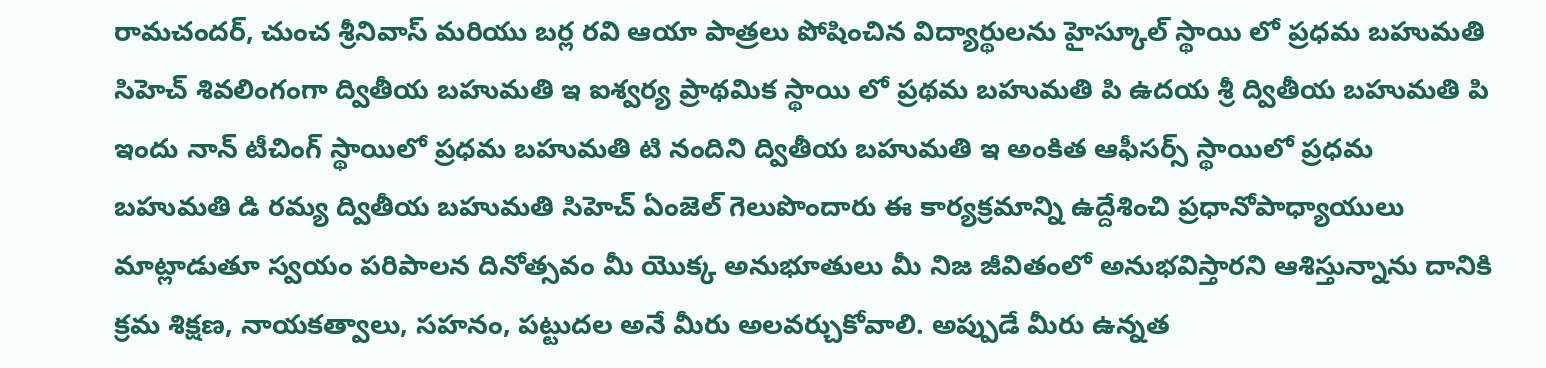రామచందర్, చుంచ శ్రీనివాస్ మరియు బర్ల రవి ఆయా పాత్రలు పోషించిన విద్యార్థులను హైస్కూల్ స్థాయి లో ప్రధమ బహుమతి సిహెచ్ శివలింగంగా ద్వితీయ బహుమతి ఇ ఐశ్వర్య ప్రాథమిక స్థాయి లో ప్రథమ బహుమతి పి ఉదయ శ్రీ ద్వితీయ బహుమతి పి ఇందు నాన్ టీచింగ్ స్థాయిలో ప్రధమ బహుమతి టి నందిని ద్వితీయ బహుమతి ఇ అంకిత ఆఫీసర్స్ స్థాయిలో ప్రధమ బహుమతి డి రమ్య ద్వితీయ బహుమతి సిహెచ్ ఏంజెల్ గెలుపొందారు ఈ కార్యక్రమాన్ని ఉద్దేశించి ప్రధానోపాధ్యాయులు మాట్లాడుతూ స్వయం పరిపాలన దినోత్సవం మీ యొక్క అనుభూతులు మీ నిజ జీవితంలో అనుభవిస్తారని ఆశిస్తున్నాను దానికి క్రమ శిక్షణ, నాయకత్వాలు, సహనం, పట్టుదల అనే మీరు అలవర్చుకోవాలి. అప్పుడే మీరు ఉన్నత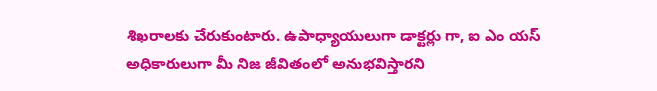శిఖరాలకు చేరుకుంటారు. ఉపాధ్యాయులుగా డాక్టర్లు గా, ఐ ఎం యస్ అధికారులుగా మీ నిజ జీవితంలో అనుభవిస్తారని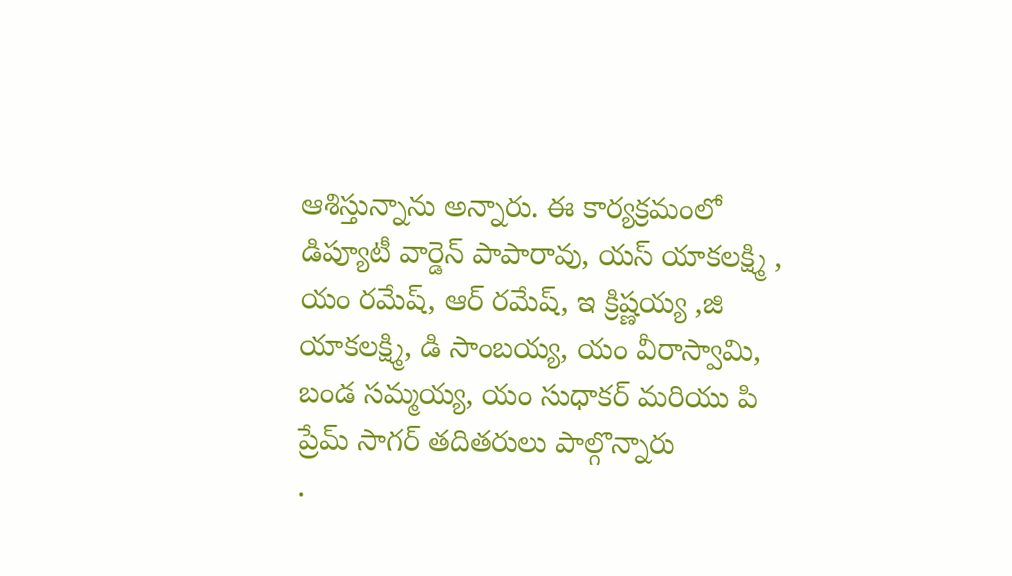ఆశిస్తున్నాను అన్నారు. ఈ కార్యక్రమంలో డిప్యూటీ వార్డెన్ పాపారావు, యస్ యాకలక్ష్మి , యం రమేష్, ఆర్ రమేష్, ఇ క్రిష్ణయ్య ,జి యాకలక్ష్మి, డి సాంబయ్య, యం వీరాస్వామి, బండ సమ్మయ్య, యం సుధాకర్ మరియు పి ప్రేమ్ సాగర్ తదితరులు పాల్గొన్నారు
.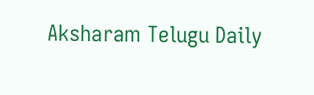Aksharam Telugu Daily